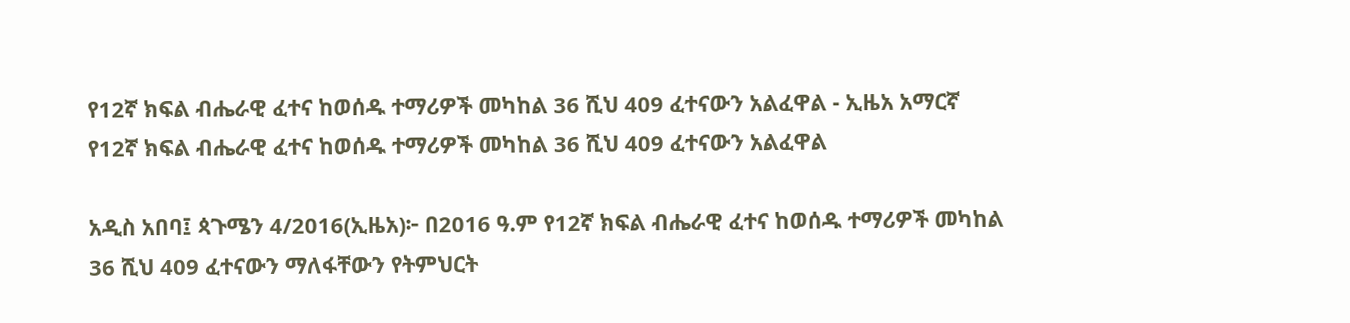የ12ኛ ክፍል ብሔራዊ ፈተና ከወሰዱ ተማሪዎች መካከል 36 ሺህ 409 ፈተናውን አልፈዋል - ኢዜአ አማርኛ
የ12ኛ ክፍል ብሔራዊ ፈተና ከወሰዱ ተማሪዎች መካከል 36 ሺህ 409 ፈተናውን አልፈዋል

አዲስ አበባ፤ ጳጉሜን 4/2016(ኢዜአ)፦ በ2016 ዓ.ም የ12ኛ ክፍል ብሔራዊ ፈተና ከወሰዱ ተማሪዎች መካከል 36 ሺህ 409 ፈተናውን ማለፋቸውን የትምህርት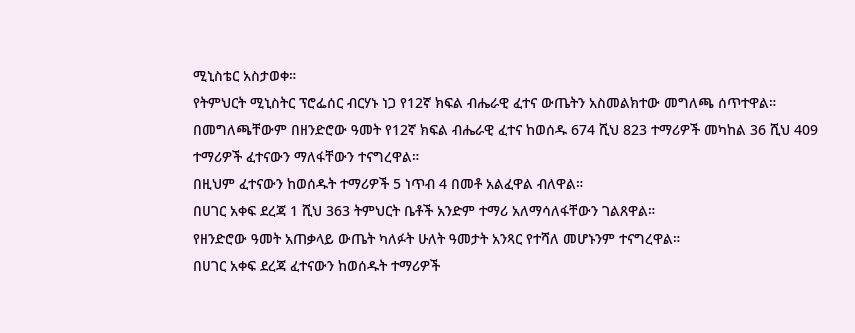ሚኒስቴር አስታወቀ።
የትምህርት ሚኒስትር ፕሮፌሰር ብርሃኑ ነጋ የ12ኛ ክፍል ብሔራዊ ፈተና ውጤትን አስመልክተው መግለጫ ሰጥተዋል።
በመግለጫቸውም በዘንድሮው ዓመት የ12ኛ ክፍል ብሔራዊ ፈተና ከወሰዱ 674 ሺህ 823 ተማሪዎች መካከል 36 ሺህ 409 ተማሪዎች ፈተናውን ማለፋቸውን ተናግረዋል።
በዚህም ፈተናውን ከወሰዱት ተማሪዎች 5 ነጥብ 4 በመቶ አልፈዋል ብለዋል።
በሀገር አቀፍ ደረጃ 1 ሺህ 363 ትምህርት ቤቶች አንድም ተማሪ አለማሳለፋቸውን ገልጸዋል።
የዘንድሮው ዓመት አጠቃላይ ውጤት ካለፉት ሁለት ዓመታት አንጻር የተሻለ መሆኑንም ተናግረዋል።
በሀገር አቀፍ ደረጃ ፈተናውን ከወሰዱት ተማሪዎች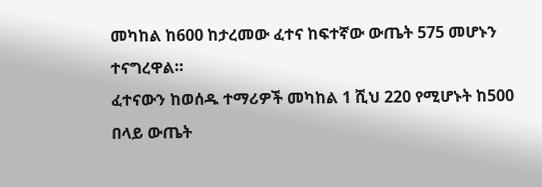መካከል ከ600 ከታረመው ፈተና ከፍተኛው ውጤት 575 መሆኑን ተናግረዋል።
ፈተናውን ከወሰዱ ተማሪዎች መካከል 1 ሺህ 220 የሚሆኑት ከ500 በላይ ውጤት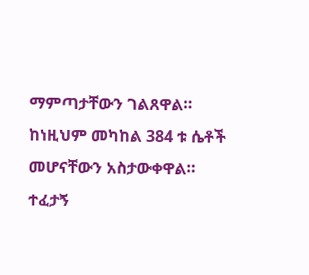ማምጣታቸውን ገልጸዋል።
ከነዚህም መካከል 384 ቱ ሴቶች መሆናቸውን አስታውቀዋል።
ተፈታኝ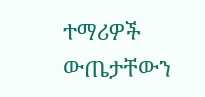ተማሪዎች ውጤታቸውን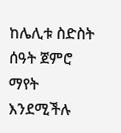ከሌሊቱ ስድስት ሰዓት ጀምሮ ማየት እንደሚችሉ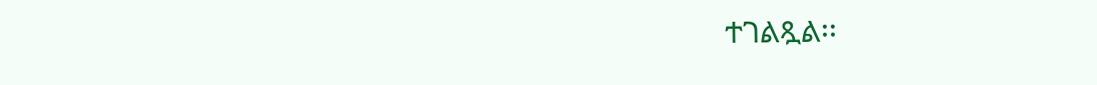ተገልጿል፡፡